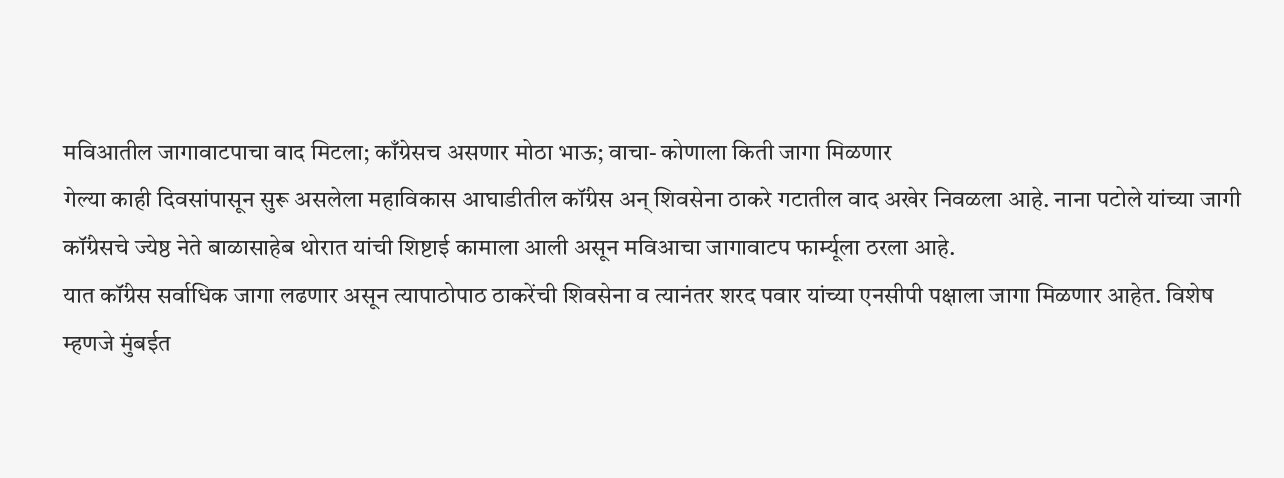मविआतील जागावाटपाचा वाद मिटला; काँग्रेसच असणार मोठा भाऊ; वाचा- कोणाला किती जागा मिळणार
गेल्या काही दिवसांपासून सुरू असलेला महाविकास आघाडीतील कॉंग्रेस अन् शिवसेना ठाकरे गटातील वाद अखेर निवळला आहे. नाना पटोले यांच्या जागी कॉंग्रेसचे ज्येष्ठ नेते बाळासाहेब थोरात यांची शिष्टाई कामाला आली असून मविआचा जागावाटप फार्म्यूला ठरला आहे.
यात कॉंग्रेस सर्वाधिक जागा लढणार असून त्यापाठोपाठ ठाकरेंची शिवसेना व त्यानंतर शरद पवार यांच्या एनसीपी पक्षाला जागा मिळणार आहेत. विशेष म्हणजे मुंबईत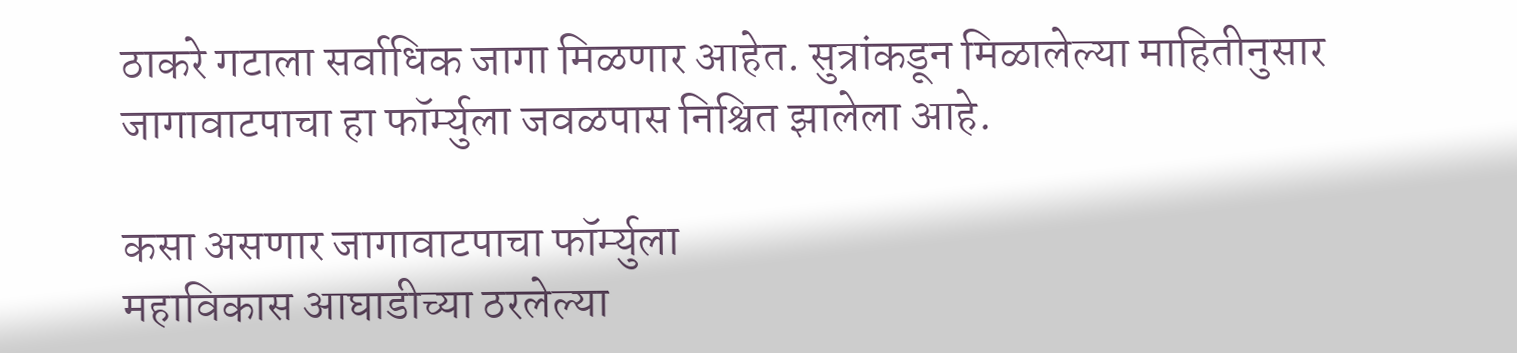ठाकरे गटाला सर्वाधिक जागा मिळणार आहेत. सुत्रांकडून मिळालेल्या माहितीनुसार जागावाटपाचा हा फॉर्म्युला जवळपास निश्चित झालेला आहे.

कसा असणार जागावाटपाचा फॉर्म्युला
महाविकास आघाडीच्या ठरलेल्या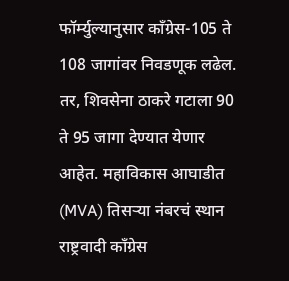फॉर्म्युल्यानुसार काँग्रेस-105 ते 108 जागांवर निवडणूक लढेल. तर, शिवसेना ठाकरे गटाला 90 ते 95 जागा देण्यात येणार आहेत. महाविकास आघाडीत (MVA) तिसऱ्या नंबरचं स्थान राष्ट्रवादी काँग्रेस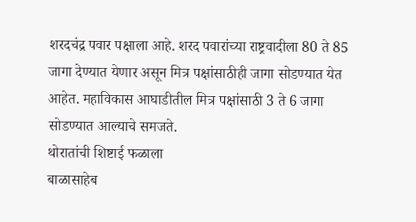शरदचंद्र पवार पक्षाला आहे. शरद पवारांच्या राष्ट्रवादीला 80 ते 85 जागा देण्यात येणार असून मित्र पक्षांसाठीही जागा सोडण्यात येत आहेत. महाविकास आघाडीतील मित्र पक्षांसाठी 3 ते 6 जागा सोडण्यात आल्याचे समजते.
थोरातांची शिष्टाई फळाला
बाळासाहेब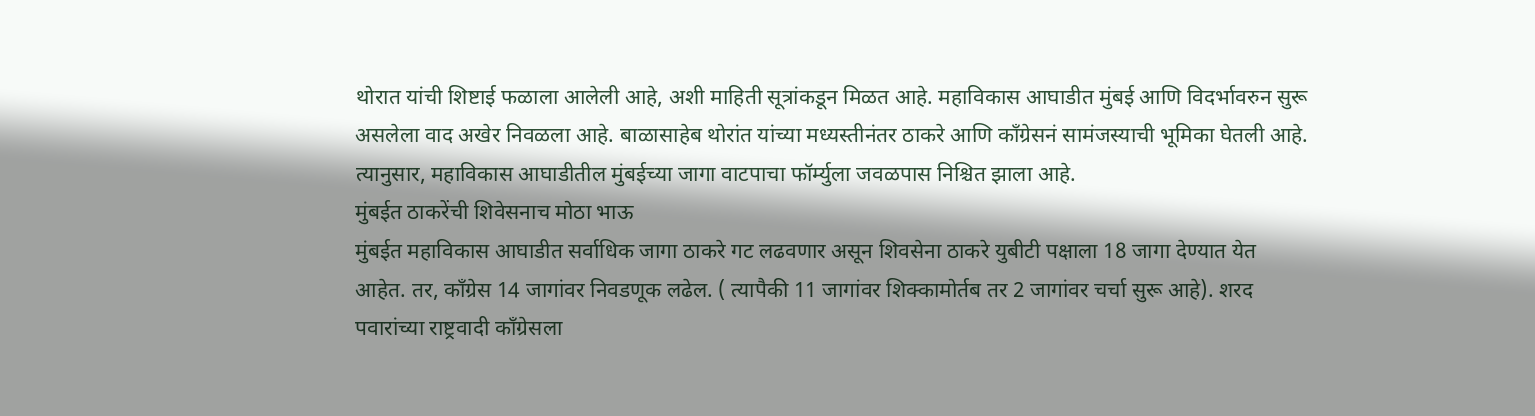थोरात यांची शिष्टाई फळाला आलेली आहे, अशी माहिती सूत्रांकडून मिळत आहे. महाविकास आघाडीत मुंबई आणि विदर्भावरुन सुरू असलेला वाद अखेर निवळला आहे. बाळासाहेब थोरांत यांच्या मध्यस्तीनंतर ठाकरे आणि काँग्रेसनं सामंजस्याची भूमिका घेतली आहे. त्यानुसार, महाविकास आघाडीतील मुंबईच्या जागा वाटपाचा फॉर्म्युला जवळपास निश्चित झाला आहे.
मुंबईत ठाकरेंची शिवेसनाच मोठा भाऊ
मुंबईत महाविकास आघाडीत सर्वाधिक जागा ठाकरे गट लढवणार असून शिवसेना ठाकरे युबीटी पक्षाला 18 जागा देण्यात येत आहेत. तर, काँग्रेस 14 जागांवर निवडणूक लढेल. ( त्यापैकी 11 जागांवर शिक्कामोर्तब तर 2 जागांवर चर्चा सुरू आहे). शरद पवारांच्या राष्ट्रवादी काँग्रेसला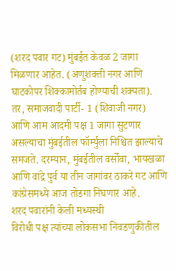(शरद पवार गट) मुंबईत केवळ 2 जागा मिळणार आहेत. (अणुशक्ती नगर आणि घाटकोपर शिक्कामोर्तब होण्याची शक्यता). तर, समाजवादी पार्टी- 1 (शिवाजी नगर) आणि आम आदमी पक्ष 1 जागा सुटणार असल्याचा मुंबईतील फॉर्म्युला निश्चित झाल्याचे समजते. दरम्यान, मुंबईतील वर्सोवा, भायखळा आणि वांद्रे पुर्व या तीन जागांवर ठाकरे गट आणि कांग्रेसमध्ये आज तोडगा निघणार आहे.
शरद पवारांनी केली मध्यस्थी
विरोधी पक्ष त्यांच्या लोकसभा निवडणुकीतील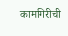कामगिरीची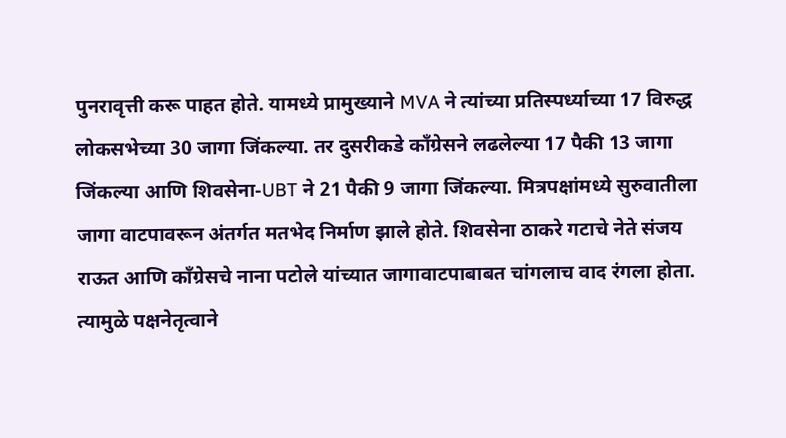पुनरावृत्ती करू पाहत होते. यामध्ये प्रामुख्याने MVA ने त्यांच्या प्रतिस्पर्ध्याच्या 17 विरुद्ध लोकसभेच्या 30 जागा जिंकल्या. तर दुसरीकडे काँग्रेसने लढलेल्या 17 पैकी 13 जागा जिंकल्या आणि शिवसेना-UBT ने 21 पैकी 9 जागा जिंकल्या. मित्रपक्षांमध्ये सुरुवातीला जागा वाटपावरून अंतर्गत मतभेद निर्माण झाले होते. शिवसेना ठाकरे गटाचे नेते संजय राऊत आणि काँग्रेसचे नाना पटोले यांच्यात जागावाटपाबाबत चांगलाच वाद रंगला होता. त्यामुळे पक्षनेतृत्वाने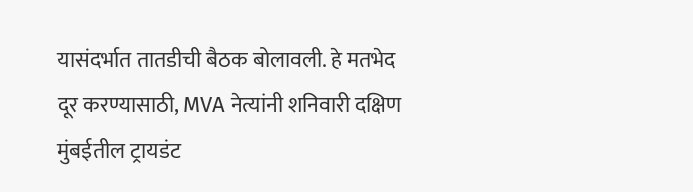यासंदर्भात तातडीची बैठक बोलावली. हे मतभेद दूर करण्यासाठी, MVA नेत्यांनी शनिवारी दक्षिण मुंबईतील ट्रायडंट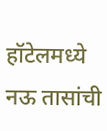हॉटेलमध्ये नऊ तासांची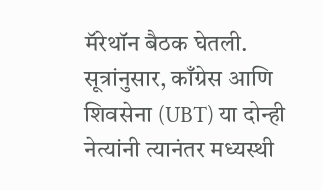मॅरेथॉन बैठक घेतली. सूत्रांनुसार, काँग्रेस आणि शिवसेना (UBT) या दोन्ही नेत्यांनी त्यानंतर मध्यस्थी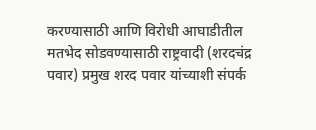करण्यासाठी आणि विरोधी आघाडीतील मतभेद सोडवण्यासाठी राष्ट्रवादी (शरदचंद्र पवार) प्रमुख शरद पवार यांच्याशी संपर्क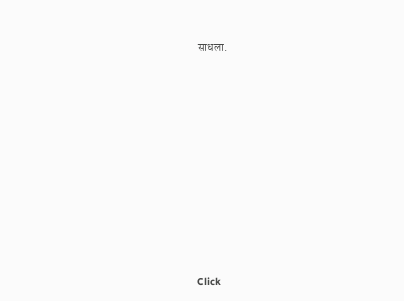साधला.












Click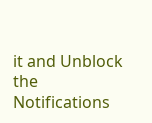it and Unblock the Notifications